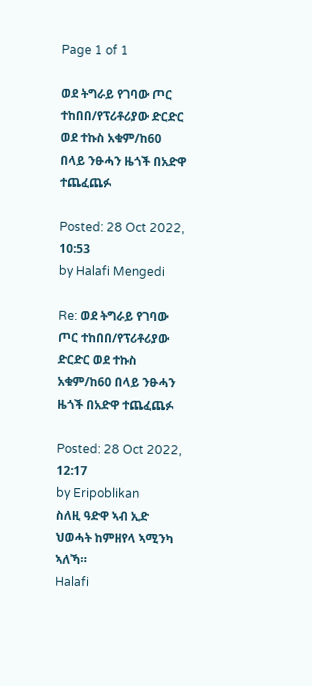Page 1 of 1

ወደ ትግራይ የገባው ጦር ተከበበ/የፕሪቶሪያው ድርድር ወደ ተኩስ አቁም/ከ60 በላይ ንፁሓን ዜጎች በአድዋ ተጨፈጨፉ

Posted: 28 Oct 2022, 10:53
by Halafi Mengedi

Re: ወደ ትግራይ የገባው ጦር ተከበበ/የፕሪቶሪያው ድርድር ወደ ተኩስ አቁም/ከ60 በላይ ንፁሓን ዜጎች በአድዋ ተጨፈጨፉ

Posted: 28 Oct 2022, 12:17
by Eripoblikan
ስለዚ ዓድዋ ኣብ ኢድ ህወሓት ከምዘየላ ኣሚንካ ኣለኻ።
Halafi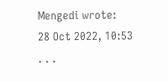Mengedi wrote:
28 Oct 2022, 10:53
. . .